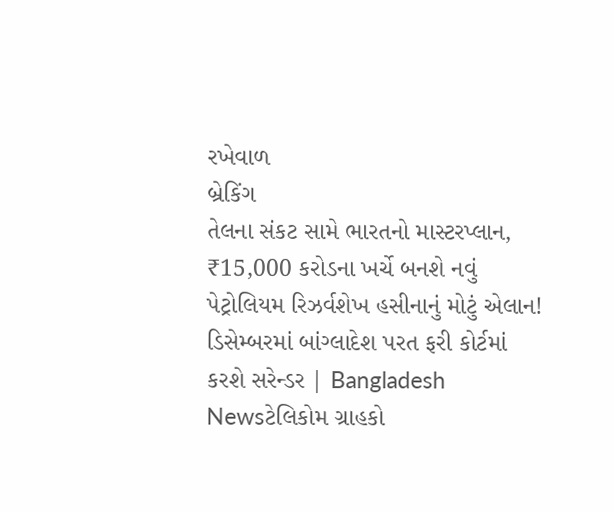રખેવાળ
બ્રેકિંગ
તેલના સંકટ સામે ભારતનો માસ્ટરપ્લાન, ₹15,000 કરોડના ખર્ચે બનશે નવું પેટ્રોલિયમ રિઝર્વશેખ હસીનાનું મોટું એલાન! ડિસેમ્બરમાં બાંગ્લાદેશ પરત ફરી કોર્ટમાં કરશે સરેન્ડર | Bangladesh Newsટેલિકોમ ગ્રાહકો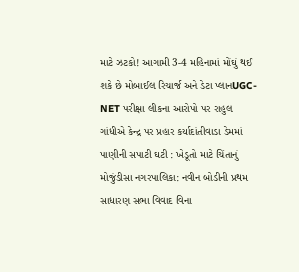માટે ઝટકો! આગામી 3-4 મહિનામાં મોંઘું થઈ શકે છે મોબાઈલ રિચાર્જ અને ડેટા પ્લાનUGC-NET પરીક્ષા લીકના આરોપો પર રાહુલ ગાંધીએ કેન્દ્ર પર પ્રહાર કર્યાદાંતીવાડા ડેમમાં પાણીની સપાટી ઘટી : ખેડૂતો માટે ચિંતાનું મોજુંડીસા નગરપાલિકા: નવીન બોડીની પ્રથમ સાધારણ સભા વિવાદ વિના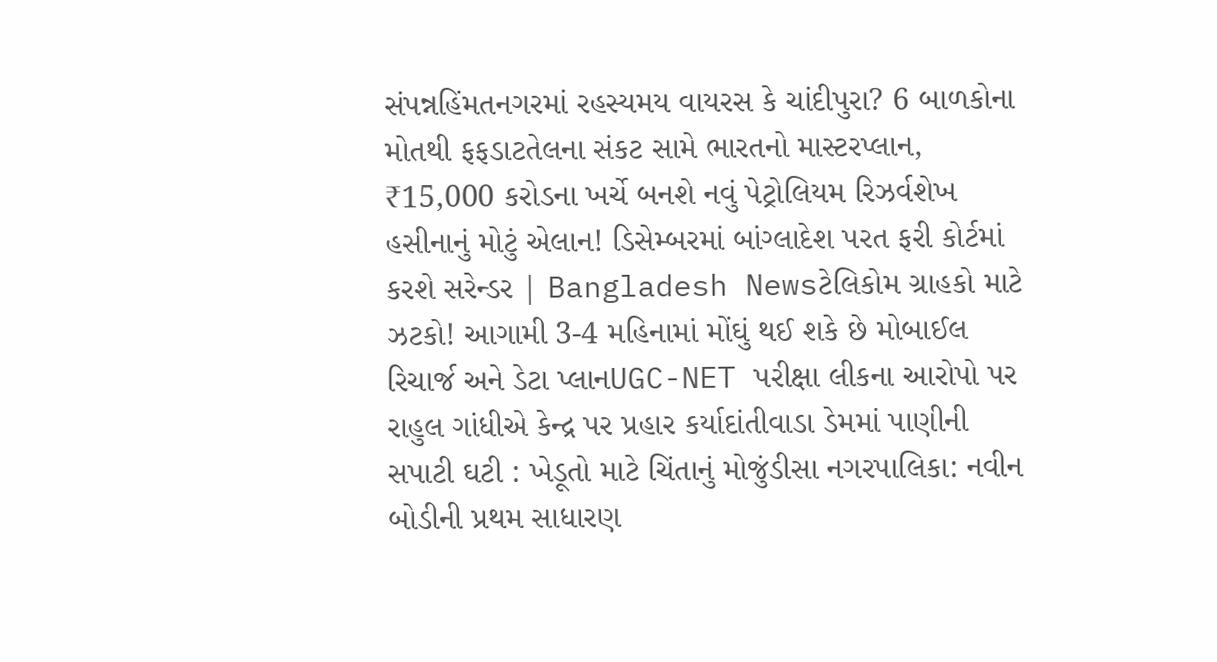સંપન્નહિંમતનગરમાં રહસ્યમય વાયરસ કે ચાંદીપુરા? 6 બાળકોના મોતથી ફફડાટતેલના સંકટ સામે ભારતનો માસ્ટરપ્લાન, ₹15,000 કરોડના ખર્ચે બનશે નવું પેટ્રોલિયમ રિઝર્વશેખ હસીનાનું મોટું એલાન! ડિસેમ્બરમાં બાંગ્લાદેશ પરત ફરી કોર્ટમાં કરશે સરેન્ડર | Bangladesh Newsટેલિકોમ ગ્રાહકો માટે ઝટકો! આગામી 3-4 મહિનામાં મોંઘું થઈ શકે છે મોબાઈલ રિચાર્જ અને ડેટા પ્લાનUGC-NET પરીક્ષા લીકના આરોપો પર રાહુલ ગાંધીએ કેન્દ્ર પર પ્રહાર કર્યાદાંતીવાડા ડેમમાં પાણીની સપાટી ઘટી : ખેડૂતો માટે ચિંતાનું મોજુંડીસા નગરપાલિકા: નવીન બોડીની પ્રથમ સાધારણ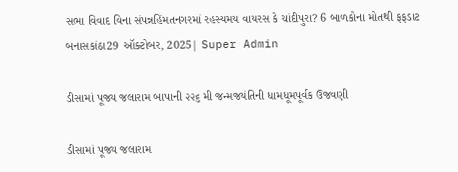સભા વિવાદ વિના સંપન્નહિંમતનગરમાં રહસ્યમય વાયરસ કે ચાંદીપુરા? 6 બાળકોના મોતથી ફફડાટ
બનાસકાંઠા29 ઑક્ટોબર, 2025| Super Admin

ડીસામાં પૂજ્ય જલારામ બાપાની ૨૨૬ મી જન્મજયંતિની ધામધૂમપૂર્વક ઉજવણી

ડીસામાં પૂજ્ય જલારામ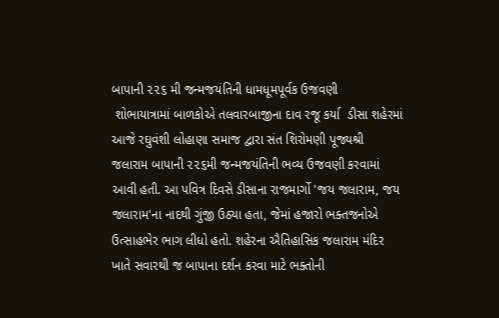બાપાની ૨૨૬ મી જન્મજયંતિની ધામધૂમપૂર્વક ઉજવણી
 શોભાયાત્રામાં બાળકોએ તલવારબાજીના દાવ રજૂ કર્યા  ડીસા શહેરમાં આજે રઘુવંશી લોહાણા સમાજ દ્વારા સંત શિરોમણી પૂજ્યશ્રી જલારામ બાપાની ૨૨૬મી જન્મજયંતિની ભવ્ય ઉજવણી કરવામાં આવી હતી. આ પવિત્ર દિવસે ડીસાના રાજમાર્ગો 'જય જલારામ, જય જલારામ'ના નાદથી ગુંજી ઉઠ્યા હતા, જેમાં હજારો ભક્તજનોએ ઉત્સાહભેર ભાગ લીધો હતો. શહેરના ઐતિહાસિક જલારામ મંદિર ખાતે સવારથી જ બાપાના દર્શન કરવા માટે ભક્તોની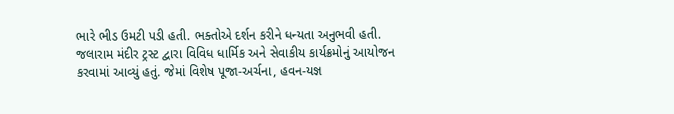ભારે ભીડ ઉમટી પડી હતી. ભક્તોએ દર્શન કરીને ધન્યતા અનુભવી હતી. જલારામ મંદીર ટ્રસ્ટ દ્વારા વિવિધ ધાર્મિક અને સેવાકીય કાર્યક્રમોનું આયોજન કરવામાં આવ્યું હતું. જેમાં વિશેષ પૂજા-અર્ચના, હવન-યજ્ઞ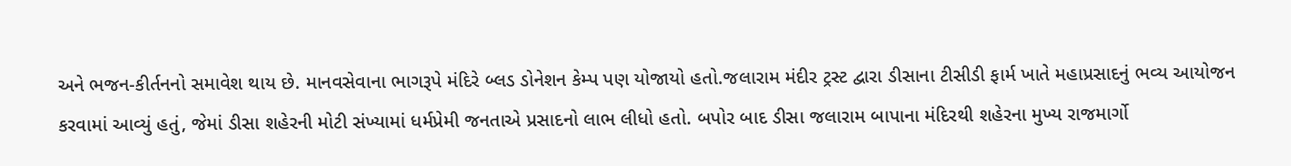અને ભજન-કીર્તનનો સમાવેશ થાય છે. માનવસેવાના ભાગરૂપે મંદિરે બ્લડ ડોનેશન કેમ્પ પણ યોજાયો હતો.જલારામ મંદીર ટ્રસ્ટ દ્વારા ડીસાના ટીસીડી ફાર્મ ખાતે મહાપ્રસાદનું ભવ્ય આયોજન કરવામાં આવ્યું હતું, જેમાં ડીસા શહેરની મોટી સંખ્યામાં ધર્મપ્રેમી જનતાએ પ્રસાદનો લાભ લીધો હતો. બપોર બાદ ડીસા જલારામ બાપાના મંદિરથી શહેરના મુખ્ય રાજમાર્ગો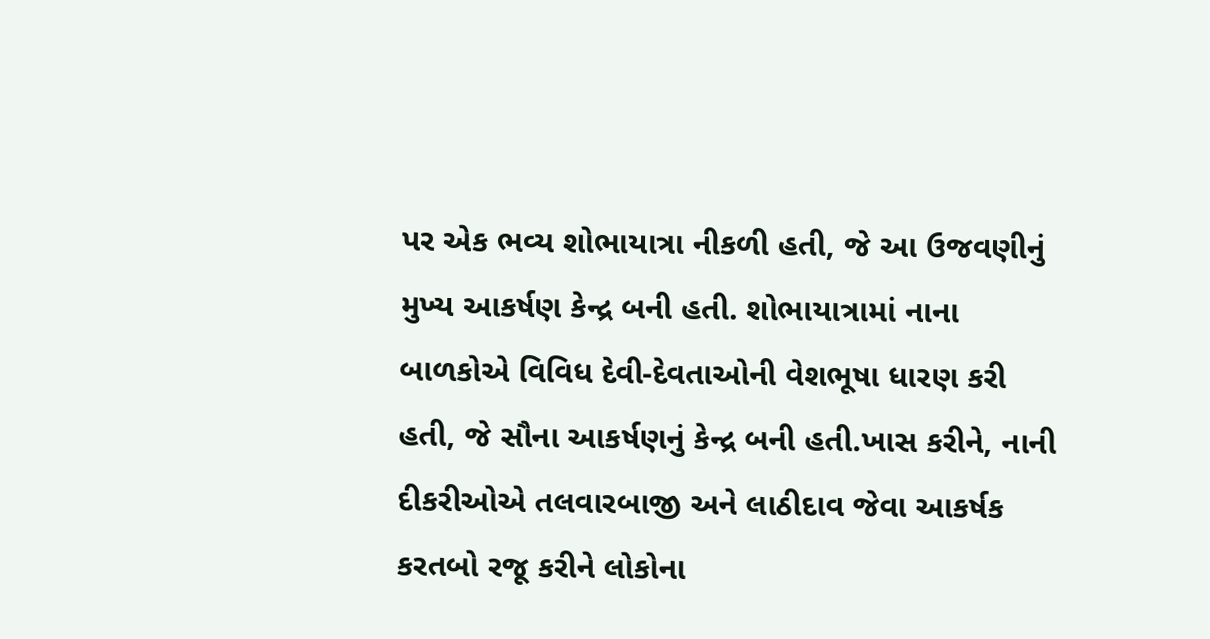પર એક ભવ્ય શોભાયાત્રા નીકળી હતી, જે આ ઉજવણીનું મુખ્ય આકર્ષણ કેન્દ્ર બની હતી. શોભાયાત્રામાં નાના બાળકોએ વિવિધ દેવી-દેવતાઓની વેશભૂષા ધારણ કરી હતી, જે સૌના આકર્ષણનું કેન્દ્ર બની હતી.ખાસ કરીને, નાની દીકરીઓએ તલવારબાજી અને લાઠીદાવ જેવા આકર્ષક કરતબો રજૂ કરીને લોકોના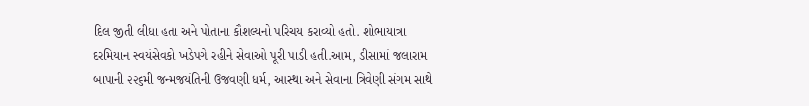દિલ જીતી લીધા હતા અને પોતાના કૌશલ્યનો પરિચય કરાવ્યો હતો. શોભાયાત્રા દરમિયાન સ્વયંસેવકો ખડેપગે રહીને સેવાઓ પૂરી પાડી હતી.આમ, ડીસામાં જલારામ બાપાની ૨૨૬મી જન્મજયંતિની ઉજવણી ધર્મ, આસ્થા અને સેવાના ત્રિવેણી સંગમ સાથે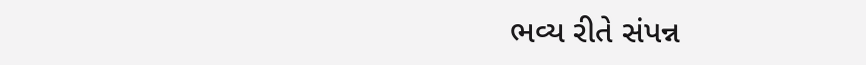ભવ્ય રીતે સંપન્ન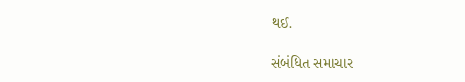થઈ.

સંબંધિત સમાચાર